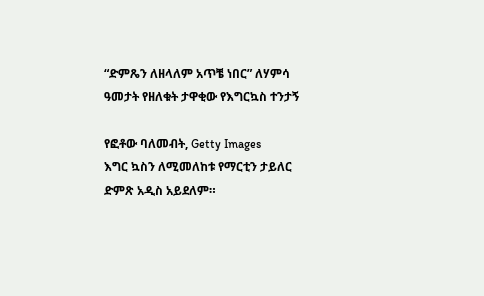“ድምጼን ለዘላለም አጥቼ ነበር” ለሃምሳ ዓመታት የዘለቁት ታዋቂው የእግርኳስ ተንታኝ

የፎቶው ባለመብት, Getty Images
እግር ኳስን ለሚመለከቱ የማርቲን ታይለር ድምጽ አዲስ አይደለም።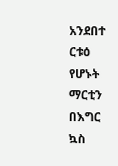አንደበተ ርቱዕ የሆኑት ማርቲን በእግር ኳስ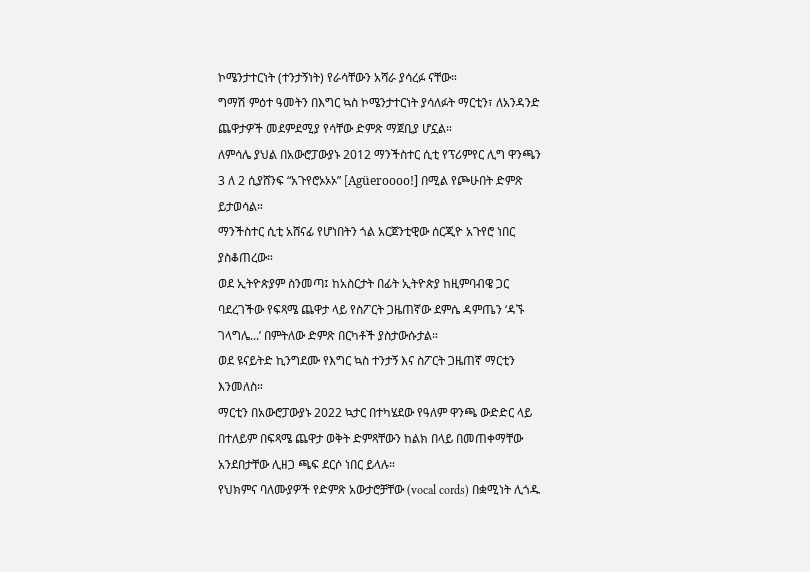ኮሜንታተርነት (ተንታኝነት) የራሳቸውን አሻራ ያሳረፉ ናቸው።
ግማሽ ምዕተ ዓመትን በእግር ኳስ ኮሜንታተርነት ያሳለፉት ማርቲን፣ ለአንዳንድ ጨዋታዎች መደምደሚያ የሳቸው ድምጽ ማጀቢያ ሆኗል።
ለምሳሌ ያህል በአውሮፓውያኑ 2012 ማንችስተር ሲቲ የፕሪምየር ሊግ ዋንጫን 3 ለ 2 ሲያሸንፍ “አጉየሮኦኦኦ” [Agüeroooo!] በሚል የጮሁበት ድምጽ ይታወሳል።
ማንችስተር ሲቲ አሸናፊ የሆነበትን ጎል አርጀንቲዊው ሰርጂዮ አጉየሮ ነበር ያስቆጠረው።
ወደ ኢትዮጵያም ስንመጣ፤ ከአስርታት በፊት ኢትዮጵያ ከዚምባብዌ ጋር ባደረገችው የፍጻሜ ጨዋታ ላይ የስፖርት ጋዜጠኛው ደምሴ ዳምጤን ‘ዳኙ ገላግሌ...’ በምትለው ድምጽ በርካቶች ያስታውሱታል።
ወደ ዩናይትድ ኪንግደሙ የእግር ኳስ ተንታኝ እና ስፖርት ጋዜጠኛ ማርቲን እንመለስ።
ማርቲን በአውሮፓውያኑ 2022 ኳታር በተካሄደው የዓለም ዋንጫ ውድድር ላይ በተለይም በፍጻሜ ጨዋታ ወቅት ድምጻቸውን ከልክ በላይ በመጠቀማቸው አንደበታቸው ሊዘጋ ጫፍ ደርሶ ነበር ይላሉ።
የህክምና ባለሙያዎች የድምጽ አውታሮቻቸው (vocal cords) በቋሚነት ሊጎዱ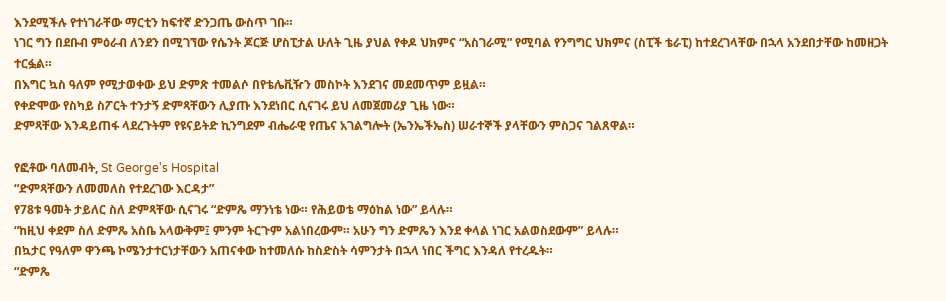እንደሚችሉ የተነገራቸው ማርቲን ከፍተኛ ድንጋጤ ውስጥ ገቡ።
ነገር ግን በደቡብ ምዕራብ ለንደን በሚገኘው የሴንት ጆርጅ ሆስፒታል ሁለት ጊዜ ያህል የቀዶ ህክምና “አስገራሚ” የሚባል የንግግር ህክምና (ስፒች ቴራፒ) ከተደረገላቸው በኋላ አንደበታቸው ከመዘጋት ተርፏል።
በእግር ኳስ ዓለም የሚታወቀው ይህ ድምጽ ተመልሶ በየቴሌቪዥን መስኮት እንደገና መደመጥም ይዟል።
የቀድሞው የስካይ ስፖርት ተንታኝ ድምጻቸውን ሊያጡ እንደነበር ሲናገሩ ይህ ለመጀመሪያ ጊዜ ነው።
ድምጻቸው እንዳይጠፋ ላደረጉትም የዩናይትድ ኪንግደም ብሔራዊ የጤና አገልግሎት (ኤንኤችኤስ) ሠራተኞች ያላቸውን ምስጋና ገልጸዋል።

የፎቶው ባለመብት, St George's Hospital
“ድምጻቸውን ለመመለስ የተደረገው እርዳታ”
የ78ቱ ዓመት ታይለር ስለ ድምጻቸው ሲናገሩ “ድምጼ ማንነቴ ነው። የሕይወቴ ማዕከል ነው” ይላሉ።
“ከዚህ ቀደም ስለ ድምጼ አስቤ አላውቅም፤ ምንም ትርጉም አልነበረውም። አሁን ግን ድምጼን እንደ ቀላል ነገር አልወስደውም” ይላሉ።
በኳታር የዓለም ዋንጫ ኮሜንታተርነታቸውን አጠናቀው ከተመለሱ ከስድስት ሳምንታት በኋላ ነበር ችግር እንዳለ የተረዱት።
“ድምጼ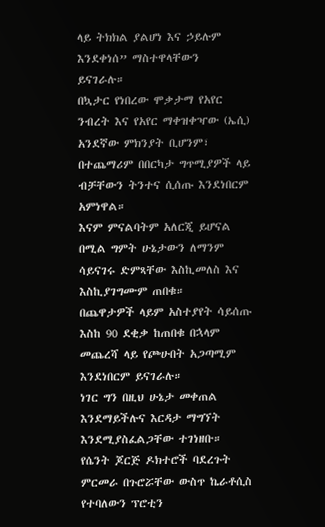ላይ ትክክል ያልሆነ እና ኃይሉም እንደቀነሰ” ማስተዋላቸውን ይናገራሉ።
በኳታር የነበረው ሞቃታማ የአየር ንብረት እና የአየር ማቀዝቀዣው (ኤሲ) አንደኛው ምክንያት ቢሆንም፣ በተጨማሪም በበርካታ ግጥሚያዎች ላይ ብቻቸውን ትንተና ሲሰጡ እንደነበርም አምነዋል።
እናም ምናልባትም አለርጂ ይሆናል በሚል ግምት ሁኔታውን ለማንም ሳይናገሩ ድምጻቸው እስኪመለስ እና እስኪያገግሙም ጠበቁ።
በጨዋታዎች ላይም አስተያየት ሳይሰጡ እስከ 90 ደቂቃ ከጠበቁ በኋላም መጨረሻ ላይ የጮሁበት አጋጣሚም እንደነበርም ይናገራሉ።
ነገር ግን በዚህ ሁኔታ መቀጠል እንደማይችሉና እርዳታ ማግኘት እንደሚያስፈልጋቸው ተገነዘቡ።
የሴንት ጆርጅ ዶክተሮች ባደረጉት ምርመራ በጉሮሯቸው ውስጥ ኬራቶሲስ የተባለውን ፕሮቲን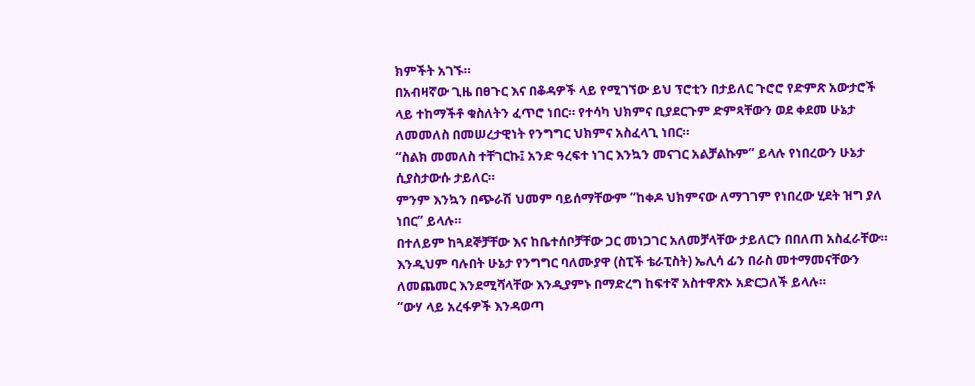ክምችት አገኙ።
በአብዛኛው ጊዜ በፀጉር እና በቆዳዎች ላይ የሚገኘው ይህ ፕሮቲን በታይለር ጉሮሮ የድምጽ አውታሮች ላይ ተከማችቶ ቁስለትን ፈጥሮ ነበር። የተሳካ ህክምና ቢያደርጉም ድምጻቸውን ወደ ቀደመ ሁኔታ ለመመለስ በመሠረታዊነት የንግግር ህክምና አስፈላጊ ነበር።
“ስልክ መመለስ ተቸገርኩ፤ አንድ ዓረፍተ ነገር እንኳን መናገር አልቻልኩም” ይላሉ የነበረውን ሁኔታ ሲያስታውሱ ታይለር።
ምንም እንኳን በጭራሽ ህመም ባይሰማቸውም “ከቀዶ ህክምናው ለማገገም የነበረው ሂደት ዝግ ያለ ነበር” ይላሉ።
በተለይም ከጓደኞቻቸው እና ከቤተሰቦቻቸው ጋር መነጋገር አለመቻላቸው ታይለርን በበለጠ አስፈራቸው።
እንዲህም ባሉበት ሁኔታ የንግግር ባለሙያዋ (ስፒች ቴራፒስት) ኤሊሳ ፊን በራስ መተማመናቸውን ለመጨመር እንደሚሻላቸው እንዲያምኑ በማድረግ ከፍተኛ አስተዋጽኦ አድርጋለች ይላሉ።
“ውሃ ላይ አረፋዎች እንዳወጣ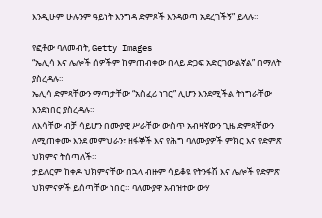እንዲሁም ሁሉንም ዓይነት እንግዳ ድምጾች እንዳወጣ አደረገችኝ” ይላሉ።

የፎቶው ባለመብት, Getty Images
“ኤሊሳ እና ሌሎች ሰዎችም ከምጠብቀው በላይ ድጋፍ አድርገውልኛል” በማለት ያስረዳሉ።
ኤሊሳ ድምጻቸውን ማጣታቸው “አስፈሪ ነገር” ሊሆን እንደሚችል ትነግራቸው እንደነበር ያስረዳሉ።
ለእሳቸው ብቻ ሳይሆን በሙያዊ ሥራቸው ውስጥ አብዛኛውን ጊዜ ድምጻቸውን ለሚጠቀሙ እንደ መምህራን፣ ዘፋኞች እና የሕግ ባለሙያዎች ምክር እና የድምጽ ህክምና ትሰጣለች።
ታይለርም ከቀዶ ህክምናቸው በኋላ ብዙም ሳይቆዩ የትንፋሽ እና ሌሎች የድምጽ ህክምናዎች ይሰጣቸው ነበር። ባለሙያዋ አብዝተው ውሃ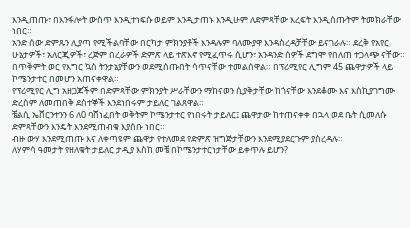እንዲጠጡ፣ በእንፋሎት ውስጥ እንዲተነፍሱ ወይም እንዲታጠኑ እንዲሁም ለድምጻቸው እረፍት እንዲሰጡትም ትመክራቸው ነበር።
አንድ ሰው ድምጹን ሊያጣ የሚችልባቸው በርካታ ምክንያቶች እንዳሉም ባለሙያዋ እንዳስረዳቻቸው ይናገራሉ። ደረቅ የአየር ሁኔታዎች፣ አለርጂዎች፣ ረጅም በረራዎች ድምጽ ላይ ተጽእኖ የሚፈጥሩ ሲሆን፣ አንዳንድ ሰዎች ደግሞ የበለጠ ተጋላጭ ናቸው።
በጥቅምት ወር የእግር ኳስ ትንታኔያቸውን ወደሚሰጡበት ሳጥናቸው ተመልሰዋል። በፕሪሚየር ሊግም 45 ጨዋታዎች ላይ ኮሜንታተር በመሆን አጠናቀዋል።
የፕሪሚየር ሊግ አዘጋጆችም በድምጻቸው ምክንያት ሥራቸውን ማከናወን ሲያቅታቸው ከጎናቸው እንደቆሙ እና እስኪያገግሙ ድረስም ለመጠበቅ ደስተኞች እንደነበሩም ታይለር ገልጸዋል።
ቼልሲ ኤቨርንተንን 6 ለ0 ባሸነፈበት ወቅትም ኮሜንታተር የነበሩት ታይለር፤ ጨዋታው ከተጠናቀቀ በኋላ ወደ ቤት ሲመለሱ ድምጻቸውን እንዴት እንደሚጠብቁ እያሰቡ ነበር።
ብዙ ውሃ እንደሚጠጡ እና ለቀጣዩም ጨዋታ የተለመደ የድምጽ ዝግጅታቸውን እንደሚያደርጉም ያስረዳሉ።
ለሃምሳ ዓመታት የዘለቁት ታይለር ታዲያ እስከ መቼ በኮሜንታተርነታቸው ይቀጥሉ ይሆን?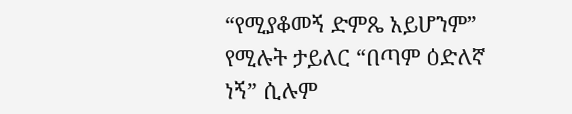“የሚያቆመኝ ድምጼ አይሆንም” የሚሉት ታይለር “በጣም ዕድለኛ ነኝ” ሲሉም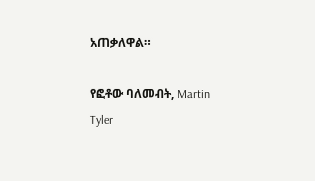አጠቃለዋል።

የፎቶው ባለመብት, Martin Tyler